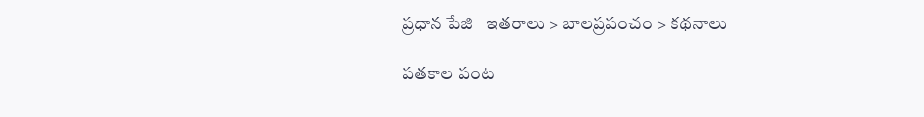ప్రధాన పేజి   ఇతరాలు > బాలప్రపంచం > కథనాలు

పతకాల పంట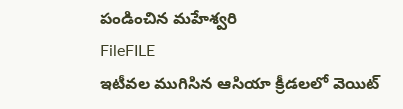పండించిన మహేశ్వరి
FileFILE
ఇటీవల ముగిసిన ఆసియా క్రీడలలో వెయిట్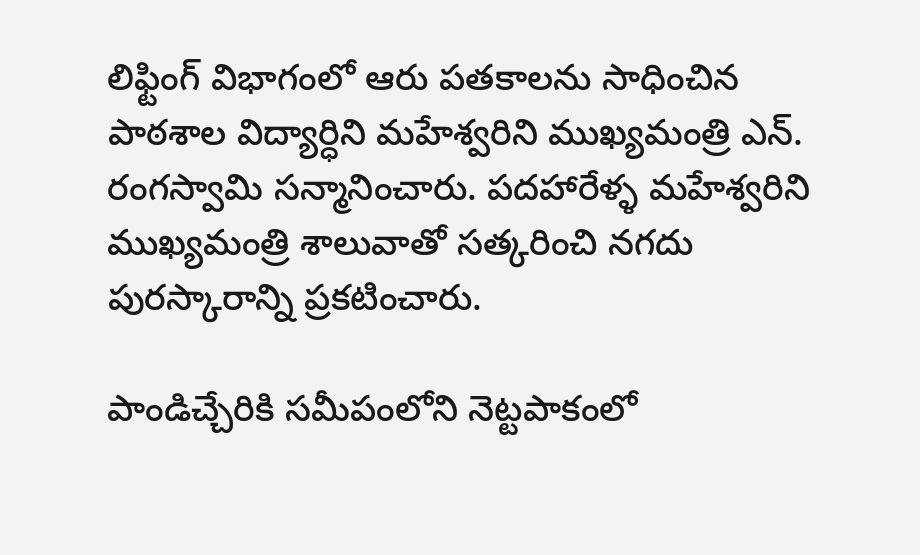లిఫ్టింగ్ విభాగంలో ఆరు పతకాలను సాధించిన పాఠశాల విద్యార్ధిని మహేశ్వరిని ముఖ్యమంత్రి ఎన్. రంగస్వామి సన్మానించారు. పదహారేళ్ళ మహేశ్వరిని ముఖ్యమంత్రి శాలువాతో సత్కరించి నగదు పురస్కారాన్ని ప్రకటించారు.

పాండిచ్చేరికి సమీపంలోని నెట్టపాకంలో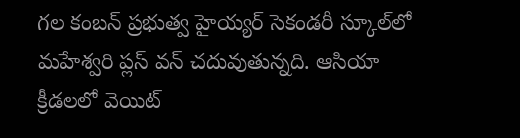గల కంబన్ ప్రభుత్వ హైయ్యర్ సెకండరీ స్కూల్‌లో మహేశ్వరి ప్లస్ వన్ చదువుతున్నది. ఆసియా క్రీడలలో వెయిట్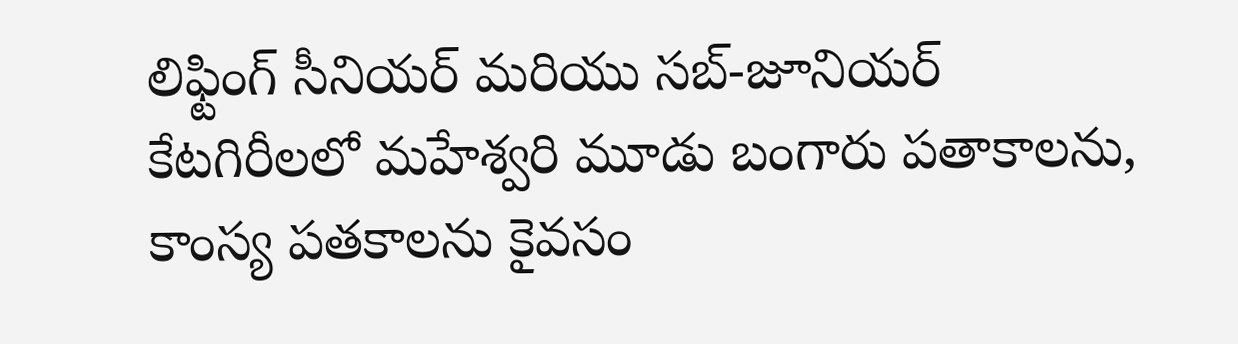లిఫ్టింగ్ సీనియర్ మరియు సబ్-జూనియర్ కేటగిరీలలో మహేశ్వరి మూడు బంగారు పతాకాలను, కాంస్య పతకాలను కైవసం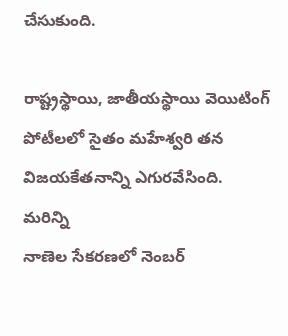చేసుకుంది.

రాష్ట్రస్థాయి, జాతీయస్థాయి వెయిటింగ్ పోటీలలో సైతం మహేశ్వరి తన విజయకేతనాన్ని ఎగురవేసింది.
మరిన్ని
నాణెల సేకరణలో నెంబర్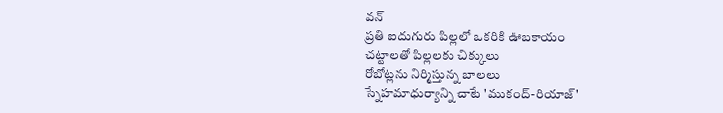వన్
ప్రతి ఐదుగురు పిల్లలో ఒకరికి ఊబకాయం
చట్టాలతో పిల్లలకు చిక్కులు
రోబోట్లను నిర్మిస్తున్న బాలలు
స్నేహమాధుర్యాన్ని చాటే 'ముకంద్-రియాజ్'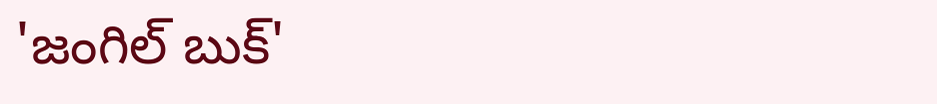'జంగిల్ బుక్'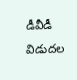డీవీడీ విడుదల